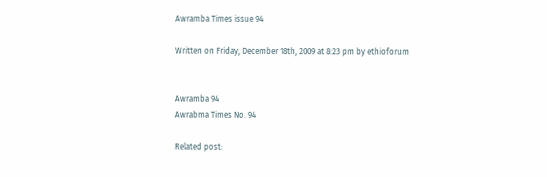Awramba Times issue 94

Written on Friday, December 18th, 2009 at 8:23 pm by ethioforum


Awramba 94
Awrabma Times No. 94

Related post: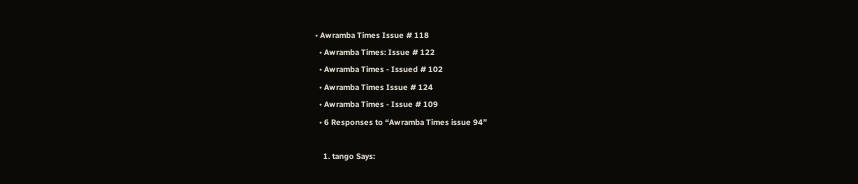• Awramba Times Issue # 118
  • Awramba Times: Issue # 122
  • Awramba Times - Issued # 102
  • Awramba Times Issue # 124
  • Awramba Times - Issue # 109
  • 6 Responses to “Awramba Times issue 94”

    1. tango Says: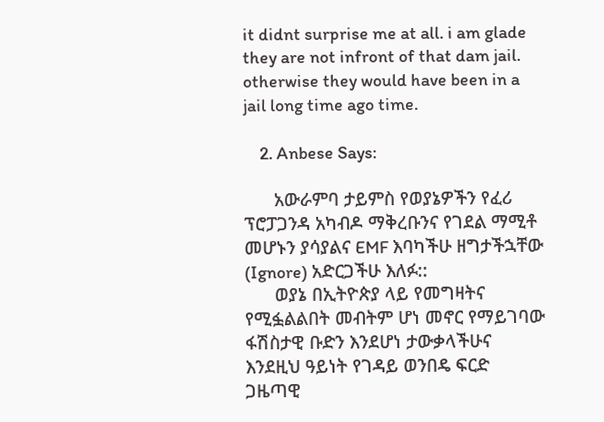it didnt surprise me at all. i am glade they are not infront of that dam jail. otherwise they would have been in a jail long time ago time.

    2. Anbese Says:

      አውራምባ ታይምስ የወያኔዎችን የፈሪ ፕሮፓጋንዳ አካብዶ ማቅረቡንና የገደል ማሚቶ መሆኑን ያሳያልና EMF እባካችሁ ዘግታችኋቸው (Ignore) አድርጋችሁ እለፉ::
      ወያኔ በኢትዮጵያ ላይ የመግዛትና የሚፏልልበት መብትም ሆነ መኖር የማይገባው ፋሽስታዊ ቡድን እንደሆነ ታውቃላችሁና እንደዚህ ዓይነት የገዳይ ወንበዴ ፍርድ ጋዜጣዊ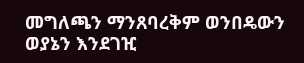መግለጫን ማንጸባረቅም ወንበዴውን ወያኔን እንደገዢ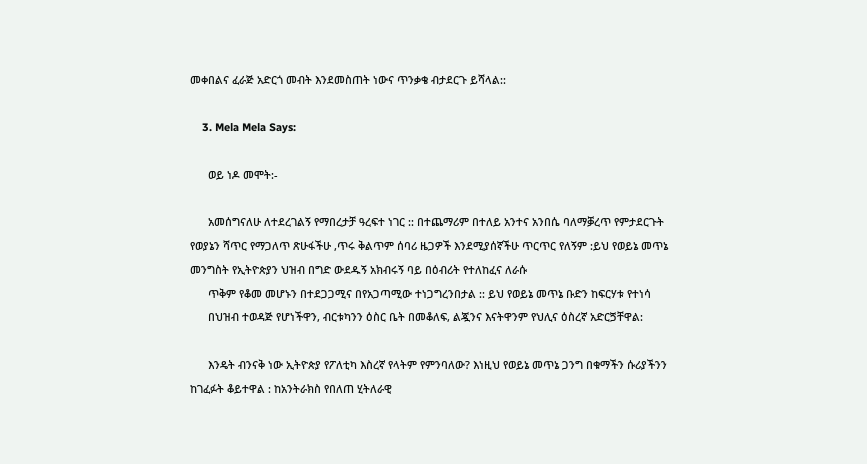መቀበልና ፈራጅ አድርጎ መብት እንደመስጠት ነውና ጥንቃቄ ብታደርጉ ይሻላል::

    3. Mela Mela Says:

      ወይ ነዶ መሞት:-

      አመሰግናለሁ ለተደረገልኝ የማበረታቻ ዓረፍተ ነገር :: በተጨማሪም በተለይ አንተና አንበሴ ባለማቓረጥ የምታደርጉት የወያኔን ሻጥር የማጋለጥ ጽሁፋችሁ ,ጥሩ ቅልጥም ሰባሪ ዜጋዎች እንደሚያሰኛችሁ ጥርጥር የለኝም :ይህ የወይኔ መጥኔ መንግስት የኢትዮጵያን ህዝብ በግድ ውደዱኝ አክብሩኝ ባይ በዕብሪት የተለከፈና ለራሱ
      ጥቅም የቆመ መሆኑን በተደጋጋሚና በየአጋጣሚው ተነጋግረንበታል :: ይህ የወይኔ መጥኔ ቡድን ከፍርሃቱ የተነሳ
      በህዝብ ተወዳጅ የሆነችዋን, ብርቱካንን ዕስር ቤት በመቆለፍ, ልጇንና እናትዋንም የህሊና ዕስረኛ አድርጛቸዋል:

      እንዴት ብንናቅ ነው ኢትዮጵያ የፖለቲካ እስረኛ የላትም የምንባለው? እነዚህ የወይኔ መጥኔ ጋንግ በቁማችን ሱሪያችንን ከገፈፉት ቆይተዋል : ከአንትራክስ የበለጠ ሂትለራዊ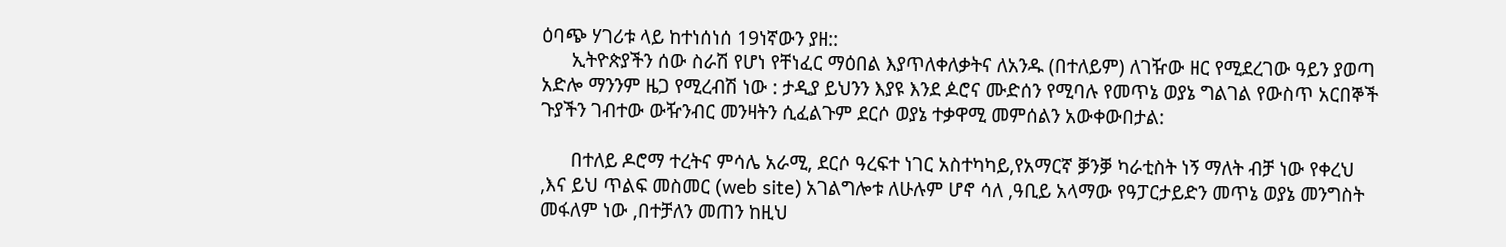ዕባጭ ሃገሪቱ ላይ ከተነሰነሰ 19ነኛውን ያዘ::
      ኢትዮጵያችን ሰው ስራሽ የሆነ የቸነፈር ማዕበል እያጥለቀለቃትና ለአንዱ (በተለይም) ለገዥው ዘር የሚደረገው ዓይን ያወጣ አድሎ ማንንም ዜጋ የሚረብሽ ነው : ታዲያ ይህንን እያዩ እንደ ዾሮና ሙድሰን የሚባሉ የመጥኔ ወያኔ ግልገል የውስጥ አርበኞች ጉያችን ገብተው ውዥንብር መንዛትን ሲፈልጉም ደርሶ ወያኔ ተቃዋሚ መምሰልን አውቀውበታል:

      በተለይ ዶሮማ ተረትና ምሳሌ አራሚ, ደርሶ ዓረፍተ ነገር አስተካካይ,የአማርኛ ቓንቓ ካራቲስት ነኝ ማለት ብቻ ነው የቀረህ ,እና ይህ ጥልፍ መስመር (web site) አገልግሎቱ ለሁሉም ሆኖ ሳለ ,ዓቢይ አላማው የዓፓርታይድን መጥኔ ወያኔ መንግስት መፋለም ነው ,በተቻለን መጠን ከዚህ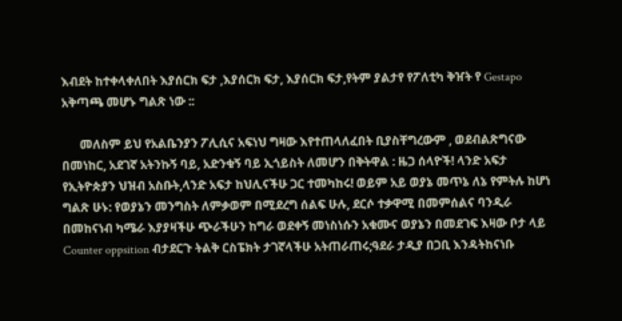እብደት ከተቀላቀለበት እያሰርክ ፍታ ,እያሰርክ ፍታ, እያሰርክ ፍታ,የትም ያልታየ የፖለቲካ ቅዠት የ Gestapo አቅጣጫ መሆኑ ግልጽ ነው ::

      መለስም ይህ የአልቤንያን ፖሊሲና አፍነህ ግዛው እየተጠላለፈበት ቢያስቸግረውም , ወደብልጽግናው በመነከር, አደገኛ አትንኩኝ ባይ, አድንቁኝ ባይ ኢጎይስት ለመሆን በቅትዋል : ዜጋ ሰላዮች! ላንድ አፍታ የኢትዮጵያን ህዝብ አስቡት,ላንድ አፍታ ከህሊናችሁ ጋር ተመካከሩ! ወይም አይ ወያኔ መጥኔ ለኔ የምትሉ ከሆነ ግልጽ ሁኑ: የወያኔን መንግስት ለምቃወም በሚደረግ ሰልፍ ሁሉ, ደርሶ ተቃዋሚ በመምሰልና ባንዲራ በመከናነብ ካሜራ እያያዛችሁ ጭራችሁን ከግራ ወደቀኝ መነስነሱን አቁሙና ወያኔን በመደገፍ እዛው ቦታ ላይ Counter oppsition ብታደርጉ ትልቅ ርስፔክት ታገኛላችሁ አትጠራጠሩ;ዓደራ ታዲያ በጋቢ እንዳትከናነቡ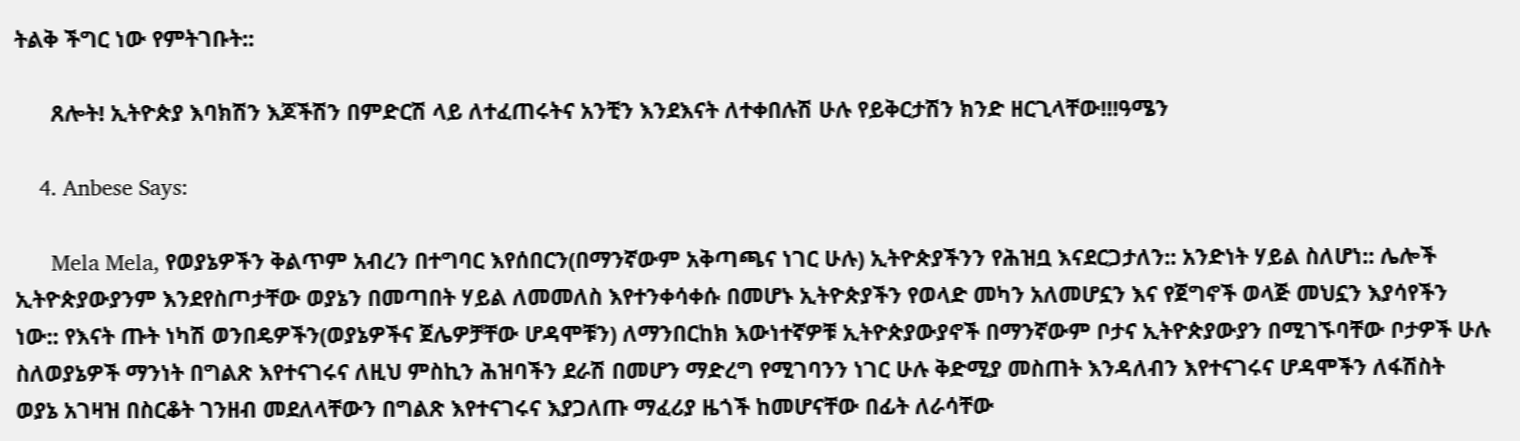ትልቅ ችግር ነው የምትገቡት::

      ጸሎት! ኢትዮጵያ እባክሽን እጆችሽን በምድርሽ ላይ ለተፈጠሩትና አንቺን እንደእናት ለተቀበሉሽ ሁሉ የይቅርታሽን ክንድ ዘርጊላቸው!!!ዓሜን

    4. Anbese Says:

      Mela Mela, የወያኔዎችን ቅልጥም አብረን በተግባር እየሰበርን(በማንኛውም አቅጣጫና ነገር ሁሉ) ኢትዮጵያችንን የሕዝቧ እናደርጋታለን:: አንድነት ሃይል ስለሆነ:: ሌሎች ኢትዮጵያውያንም እንደየስጦታቸው ወያኔን በመጣበት ሃይል ለመመለስ እየተንቀሳቀሱ በመሆኑ ኢትዮጵያችን የወላድ መካን አለመሆኗን እና የጀግኖች ወላጅ መህኗን እያሳየችን ነው:: የእናት ጡት ነካሽ ወንበዴዎችን(ወያኔዎችና ጀሌዎቻቸው ሆዳሞቹን) ለማንበርከክ እውነተኛዎቹ ኢትዮጵያውያኖች በማንኛውም ቦታና ኢትዮጵያውያን በሚገኙባቸው ቦታዎች ሁሉ ስለወያኔዎች ማንነት በግልጽ እየተናገሩና ለዚህ ምስኪን ሕዝባችን ደራሽ በመሆን ማድረግ የሚገባንን ነገር ሁሉ ቅድሚያ መስጠት እንዳለብን እየተናገሩና ሆዳሞችን ለፋሽስት ወያኔ አገዛዝ በስርቆት ገንዘብ መደለላቸውን በግልጽ እየተናገሩና እያጋለጡ ማፈሪያ ዜጎች ከመሆናቸው በፊት ለራሳቸው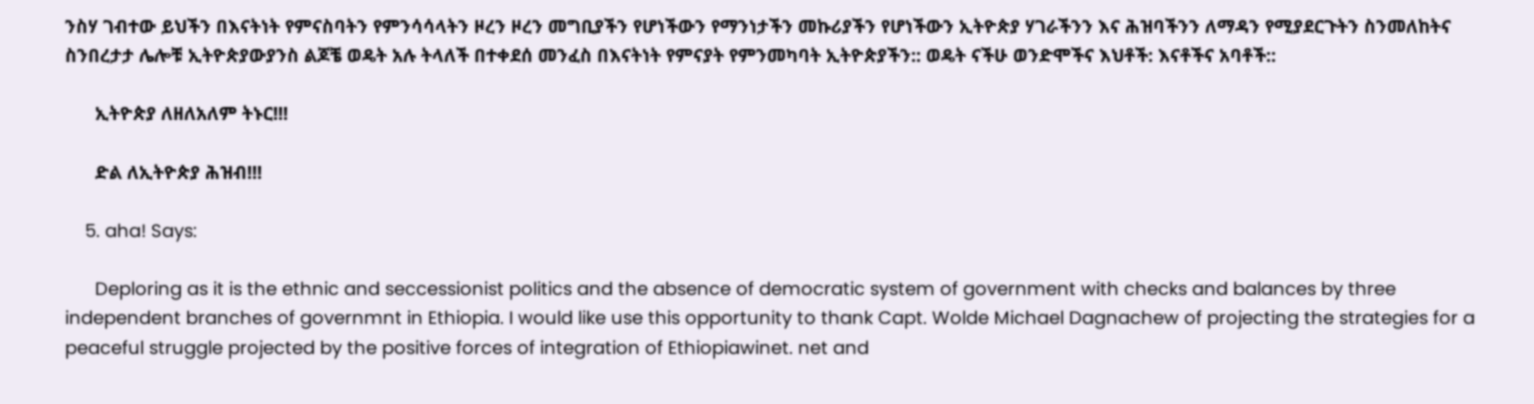ንስሃ ገብተው ይህችን በእናትነት የምናስባትን የምንሳሳላትን ዞረን ዞረን መግቢያችን የሆነችውን የማንነታችን መኩሪያችን የሆነችውን ኢትዮጵያ ሃገራችንን እና ሕዝባችንን ለማዳን የሚያደርጉትን ስንመለከትና ስንበረታታ ሌሎቹ ኢትዮጵያውያንስ ልጆቼ ወዴት አሉ ትላለች በተቀደሰ መንፈስ በእናትነት የምናያት የምንመካባት ኢትዮጵያችን:: ወዴት ናችሁ ወንድሞችና እህቶች: እናቶችና አባቶች::

      ኢትዮጵያ ለዘለአለም ትኑር!!!

      ድል ለኢትዮጵያ ሕዝብ!!!

    5. aha! Says:

      Deploring as it is the ethnic and seccessionist politics and the absence of democratic system of government with checks and balances by three independent branches of governmnt in Ethiopia. I would like use this opportunity to thank Capt. Wolde Michael Dagnachew of projecting the strategies for a peaceful struggle projected by the positive forces of integration of Ethiopiawinet. net and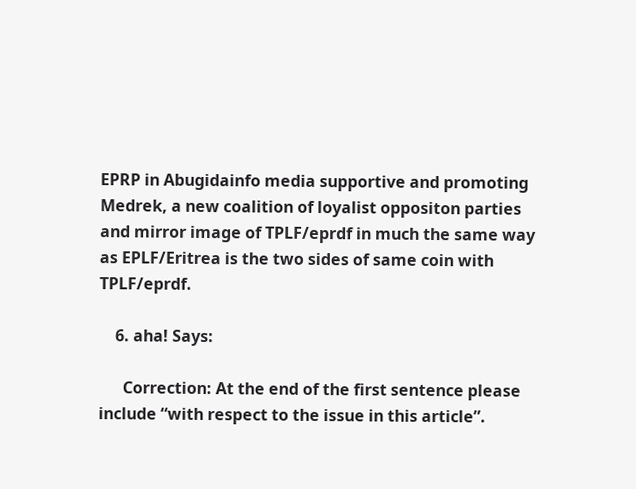EPRP in Abugidainfo media supportive and promoting Medrek, a new coalition of loyalist oppositon parties and mirror image of TPLF/eprdf in much the same way as EPLF/Eritrea is the two sides of same coin with TPLF/eprdf.

    6. aha! Says:

      Correction: At the end of the first sentence please include “with respect to the issue in this article”.